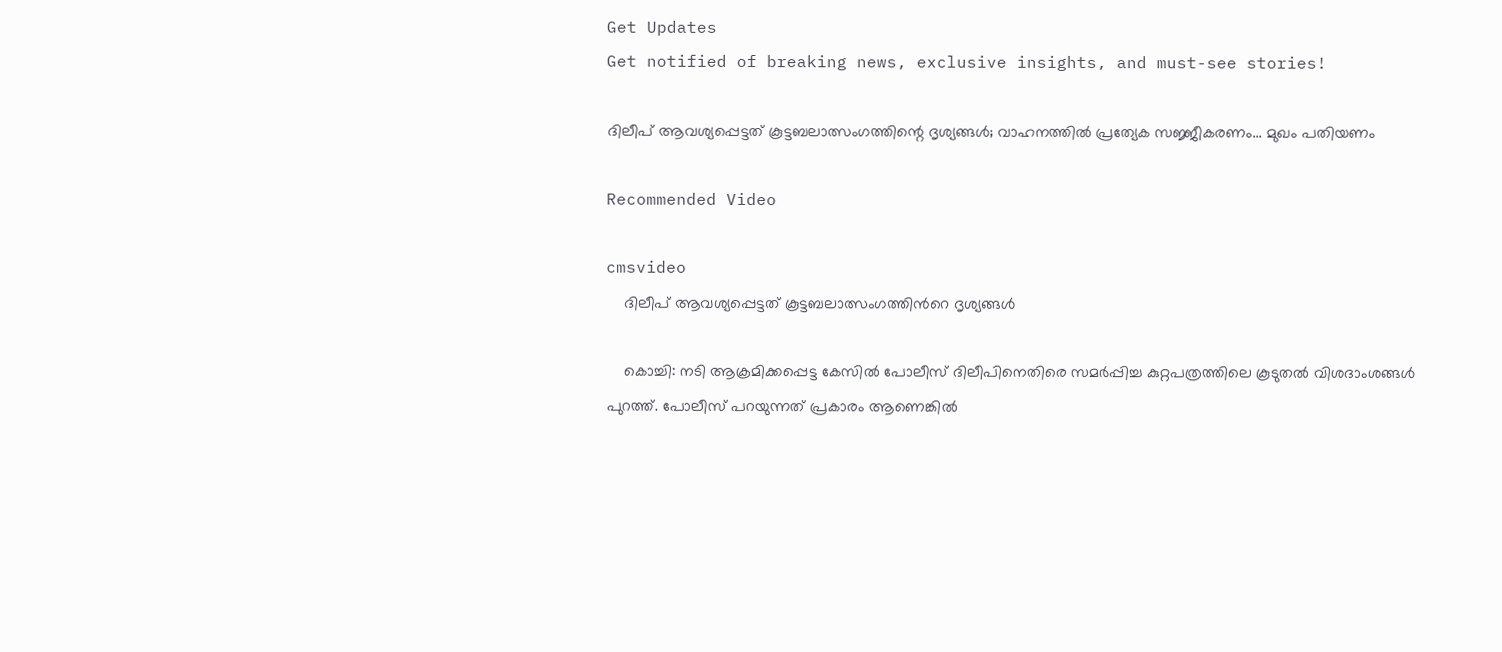Get Updates
Get notified of breaking news, exclusive insights, and must-see stories!

ദിലീപ് ആവശ്യപ്പെട്ടത് കൂട്ടബലാത്സംഗത്തിന്റെ ദൃശ്യങ്ങൾ; വാഹനത്തിൽ പ്രത്യേക സജ്ജീകരണം... മുഖം പതിയണം

Recommended Video

cmsvideo
    ദിലീപ് ആവശ്യപ്പെട്ടത് കൂട്ടബലാത്സംഗത്തിൻറെ ദൃശ്യങ്ങള്‍

    കൊച്ചി: നടി ആക്രമിക്കപ്പെട്ട കേസില്‍ പോലീസ് ദിലീപിനെതിരെ സമര്‍പ്പിച്ച കുറ്റപത്രത്തിലെ കൂടുതല്‍ വിശദാംശങ്ങള്‍ പുറത്ത്. പോലീസ് പറയുന്നത് പ്രകാരം ആണെങ്കില്‍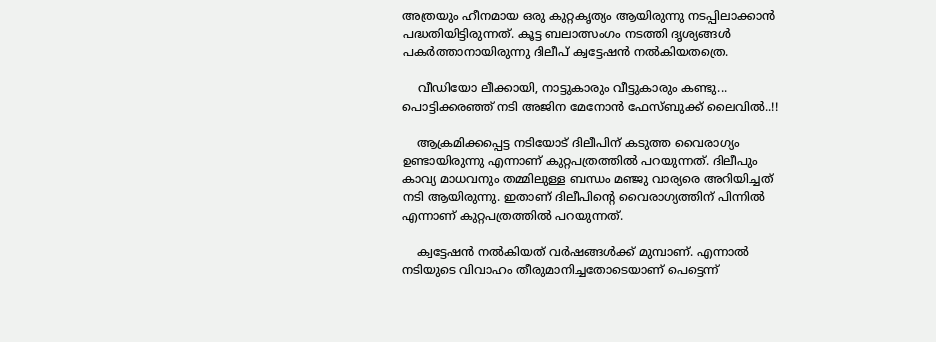അത്രയും ഹീനമായ ഒരു കുറ്റകൃത്യം ആയിരുന്നു നടപ്പിലാക്കാന്‍ പദ്ധതിയിട്ടിരുന്നത്. കൂട്ട ബലാത്സംഗം നടത്തി ദൃശ്യങ്ങൾ പകർത്താനായിരുന്നു ദിലീപ് ക്വട്ടേഷൻ നൽകിയതത്രെ.

    വീഡിയോ ലീക്കായി, നാട്ടുകാരും വീട്ടുകാരും കണ്ടു... പൊട്ടിക്കരഞ്ഞ് നടി അജിന മേനോൻ ഫേസ്ബുക്ക് ലൈവിൽ..!!

    ആക്രമിക്കപ്പെട്ട നടിയോട് ദിലീപിന് കടുത്ത വൈരാഗ്യം ഉണ്ടായിരുന്നു എന്നാണ് കുറ്റപത്രത്തില്‍ പറയുന്നത്. ദിലീപും കാവ്യ മാധവനും തമ്മിലുള്ള ബന്ധം മഞ്ജു വാര്യരെ അറിയിച്ചത് നടി ആയിരുന്നു. ഇതാണ് ദിലീപിന്റെ വൈരാഗ്യത്തിന് പിന്നില്‍ എന്നാണ് കുറ്റപത്രത്തില്‍ പറയുന്നത്.

    ക്വട്ടേഷന്‍ നല്‍കിയത് വര്‍ഷങ്ങള്‍ക്ക് മുമ്പാണ്. എന്നാല്‍ നടിയുടെ വിവാഹം തീരുമാനിച്ചതോടെയാണ് പെട്ടെന്ന്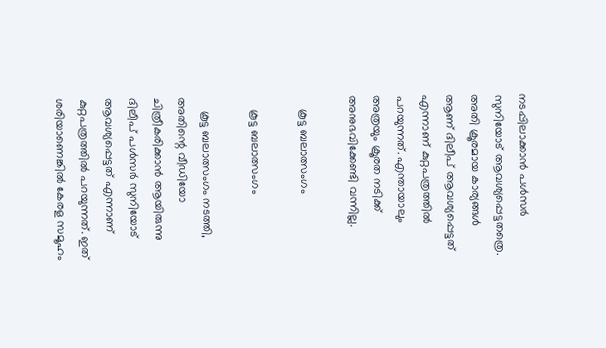നടപ്പിലാക്കാന്‍ പള്‍സര്‍ സുനിയോട് ആവശ്യപ്പെട്ടതത്രെ. അതി ക്രൂരമായ കാര്യങ്ങള്‍ ആണ് ദിലീപ് ആവശ്യപ്പെട്ടത് എന്നാണ് കുറ്റപത്രത്തില്‍ പറയുന്നത്. എന്തായാലും അത്രയും ക്രൂരത നടിക്ക് അനുഭവിക്കേണ്ടി വന്നില്ല.

    കൂട്ട ബലാത്സംഗം

    കൂട്ട ബലാത്സംഗം

    കൂട്ട ബലാത്സംഗം നടത്തി, അതിന്റെ വീഡിയോ ചിത്രീകരിക്കാന്‍ ആയിരുന്നു ദിലീപ് പള്‍സര്‍ സുനിയോട് ആവശ്യപ്പെട്ടത് എന്നാണ് കുറ്റപത്രത്തില്‍ പറയുന്നത്. ഇത് ശരിയാണെങ്കില്‍ കേരള സമൂഹം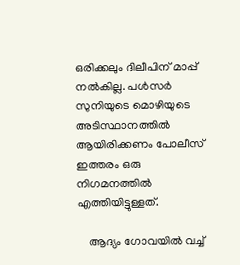ഒരിക്കലും ദിലീപിന് മാപ്പ് നല്‍കില്ല. പള്‍സര്‍ സുനിയുടെ മൊഴിയുടെ അടിസ്ഥാനത്തില്‍ ആയിരിക്കണം പോലീസ് ഇത്തരം ഒരു നിഗമനത്തില്‍ എത്തിയിട്ടുള്ളത്.

    ആദ്യം ഗോവയില്‍ വച്ച്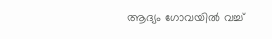ആദ്യം ഗോവയില്‍ വച്ച്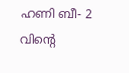ഹണി ബീ- 2 വിന്റെ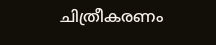ചിത്രീകരണം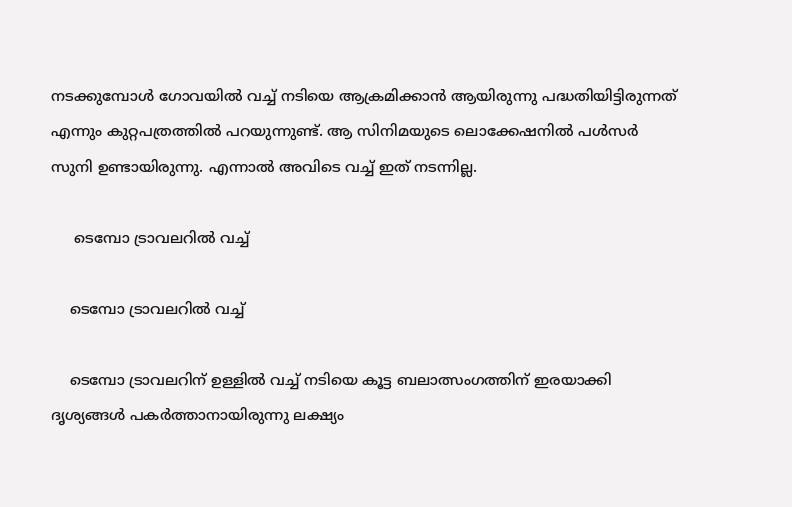നടക്കുമ്പോള്‍ ഗോവയില്‍ വച്ച് നടിയെ ആക്രമിക്കാന്‍ ആയിരുന്നു പദ്ധതിയിട്ടിരുന്നത് എന്നും കുറ്റപത്രത്തില്‍ പറയുന്നുണ്ട്. ആ സിനിമയുടെ ലൊക്കേഷനില്‍ പള്‍സര്‍ സുനി ഉണ്ടായിരുന്നു. എന്നാല്‍ അവിടെ വച്ച് ഇത് നടന്നില്ല.

     ടെമ്പോ ട്രാവലറില്‍ വച്ച്

    ടെമ്പോ ട്രാവലറില്‍ വച്ച്

    ടെമ്പോ ട്രാവലറിന് ഉള്ളില്‍ വച്ച് നടിയെ കൂട്ട ബലാത്സംഗത്തിന് ഇരയാക്കി ദൃശ്യങ്ങള്‍ പകര്‍ത്താനായിരുന്നു ലക്ഷ്യം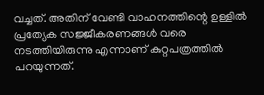വച്ചത്. അതിന് വേണ്ടി വാഹനത്തിന്റെ ഉള്ളില്‍ പ്രത്യേക സജ്ജീകരണങ്ങള്‍ വരെ നടത്തിയിരുന്നു എന്നാണ് കുറ്റപത്രത്തില്‍ പറയുന്നത്.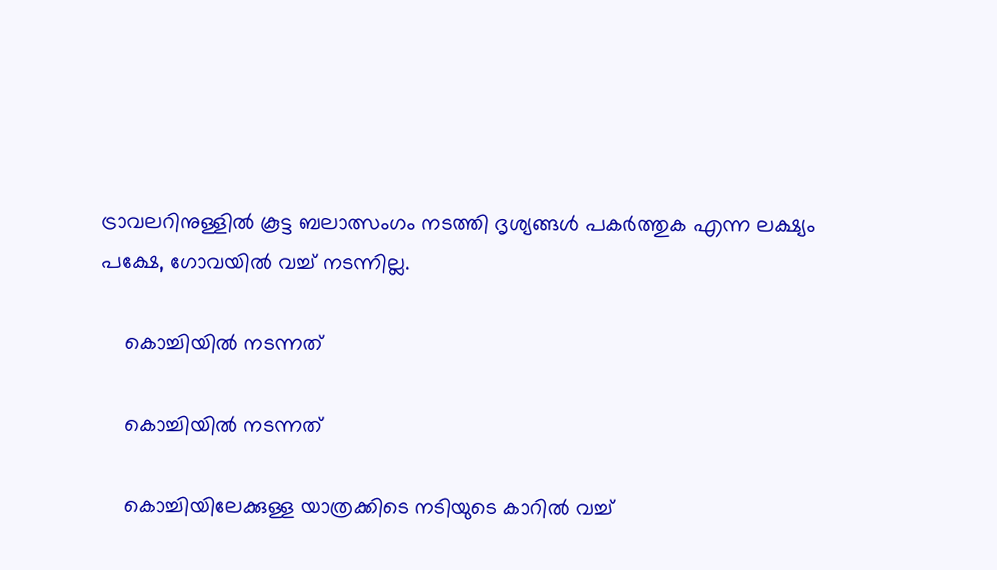ട്രാവലറിനുള്ളിൽ കൂട്ട ബലാത്സംഗം നടത്തി ദൃശ്യങ്ങള്‍ പകര്‍ത്തുക എന്ന ലക്ഷ്യം പക്ഷേ, ഗോവയിൽ വച്ച് നടന്നില്ല.

    കൊച്ചിയില്‍ നടന്നത്

    കൊച്ചിയില്‍ നടന്നത്

    കൊച്ചിയിലേക്കുള്ള യാത്രക്കിടെ നടിയുടെ കാറില്‍ വച്ച്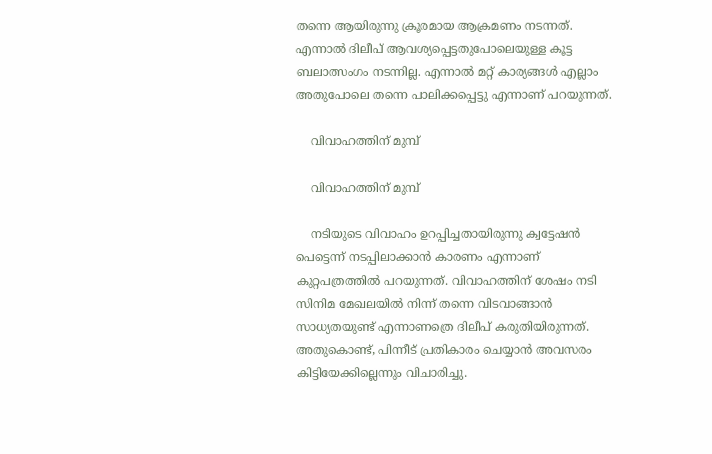തന്നെ ആയിരുന്നു ക്രൂരമായ ആക്രമണം നടന്നത്. എന്നാല്‍ ദിലീപ് ആവശ്യപ്പെട്ടതുപോലെയുള്ള കൂട്ട ബലാത്സംഗം നടന്നില്ല. എന്നാല്‍ മറ്റ് കാര്യങ്ങള്‍ എല്ലാം അതുപോലെ തന്നെ പാലിക്കപ്പെട്ടു എന്നാണ് പറയുന്നത്.

    വിവാഹത്തിന് മുമ്പ്

    വിവാഹത്തിന് മുമ്പ്

    നടിയുടെ വിവാഹം ഉറപ്പിച്ചതായിരുന്നു ക്വട്ടേഷന്‍ പെട്ടെന്ന് നടപ്പിലാക്കാന്‍ കാരണം എന്നാണ് കുറ്റപത്രത്തില്‍ പറയുന്നത്. വിവാഹത്തിന് ശേഷം നടി സിനിമ മേഖലയില്‍ നിന്ന് തന്നെ വിടവാങ്ങാന്‍ സാധ്യതയുണ്ട് എന്നാണത്രെ ദിലീപ് കരുതിയിരുന്നത്. അതുകൊണ്ട്, പിന്നീട് പ്രതികാരം ചെയ്യാന്‍ അവസരം കിട്ടിയേക്കില്ലെന്നും വിചാരിച്ചു.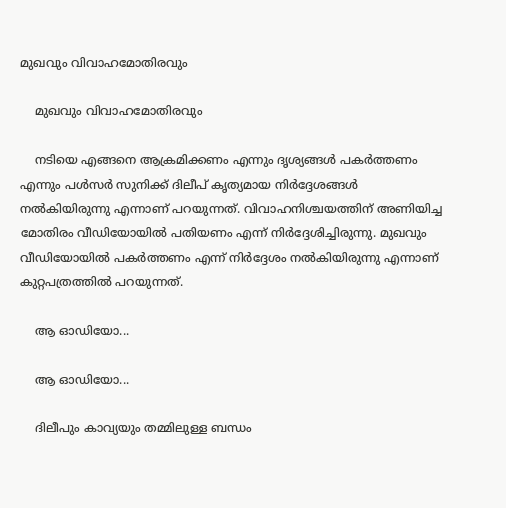മുഖവും വിവാഹമോതിരവും

    മുഖവും വിവാഹമോതിരവും

    നടിയെ എങ്ങനെ ആക്രമിക്കണം എന്നും ദൃശ്യങ്ങള്‍ പകര്‍ത്തണം എന്നും പള്‍സര്‍ സുനിക്ക് ദിലീപ് കൃത്യമായ നിര്‍ദ്ദേശങ്ങള്‍ നല്‍കിയിരുന്നു എന്നാണ് പറയുന്നത്. വിവാഹനിശ്ചയത്തിന് അണിയിച്ച മോതിരം വീഡിയോയില്‍ പതിയണം എന്ന് നിര്‍ദ്ദേശിച്ചിരുന്നു. മുഖവും വീഡിയോയില്‍ പകര്‍ത്തണം എന്ന് നിര്‍ദ്ദേശം നല്‍കിയിരുന്നു എന്നാണ് കുറ്റപത്രത്തില്‍ പറയുന്നത്.

    ആ ഓഡിയോ...

    ആ ഓഡിയോ...

    ദിലീപും കാവ്യയും തമ്മിലുള്ള ബന്ധം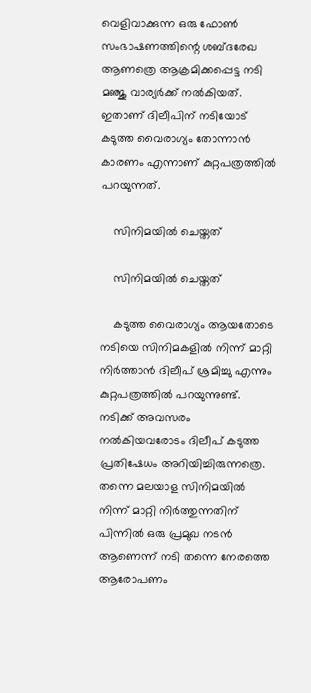വെളിവാക്കുന്ന ഒരു ഫോണ്‍ സംഭാഷണത്തിന്റെ ശബ്ദരേഖ ആണത്രെ ആക്രമിക്കപ്പെട്ട നടി മഞ്ജു വാര്യര്‍ക്ക് നല്‍കിയത്. ഇതാണ് ദിലീപിന് നടിയോട് കടുത്ത വൈരാഗ്യം തോന്നാന്‍ കാരണം എന്നാണ് കുറ്റപത്രത്തില്‍ പറയുന്നത്.

    സിനിമയില്‍ ചെയ്തത്

    സിനിമയില്‍ ചെയ്തത്

    കടുത്ത വൈരാഗ്യം ആയതോടെ നടിയെ സിനിമകളില്‍ നിന്ന് മാറ്റി നിര്‍ത്താന്‍ ദിലീപ് ശ്രമിച്ചു എന്നും കുറ്റപത്രത്തില്‍ പറയുന്നുണ്ട്. നടിക്ക് അവസരം നല്‍കിയവരോടം ദിലീപ് കടുത്ത പ്രതിഷേധം അറിയിച്ചിരുന്നത്രെ. തന്നെ മലയാള സിനിമയില്‍ നിന്ന് മാറ്റി നിര്‍ത്തുന്നതിന് പിന്നില്‍ ഒരു പ്രമുഖ നടന്‍ ആണെന്ന് നടി തന്നെ നേരത്തെ ആരോപണം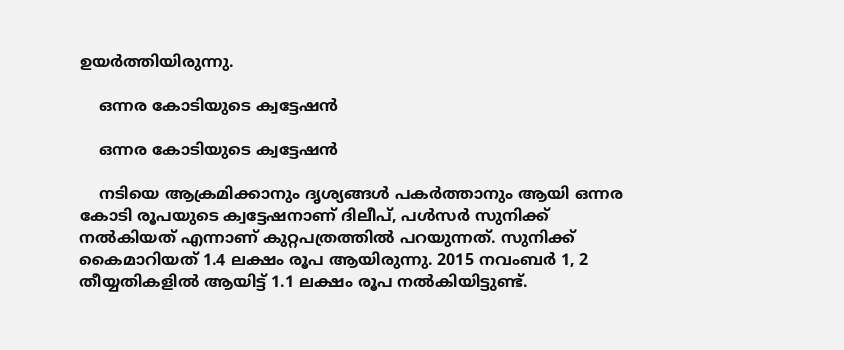ഉയര്‍ത്തിയിരുന്നു.

    ഒന്നര കോടിയുടെ ക്വട്ടേഷന്‍

    ഒന്നര കോടിയുടെ ക്വട്ടേഷന്‍

    നടിയെ ആക്രമിക്കാനും ദൃശ്യങ്ങള്‍ പകര്‍ത്താനും ആയി ഒന്നര കോടി രൂപയുടെ ക്വട്ടേഷനാണ് ദിലീപ്, പള്‍സര്‍ സുനിക്ക് നല്‍കിയത് എന്നാണ് കുറ്റപത്രത്തില്‍ പറയുന്നത്. സുനിക്ക് കൈമാറിയത് 1.4 ലക്ഷം രൂപ ആയിരുന്നു. 2015 നവംബര്‍ 1, 2 തീയ്യതികളില്‍ ആയിട്ട് 1.1 ലക്ഷം രൂപ നല്‍കിയിട്ടുണ്ട്.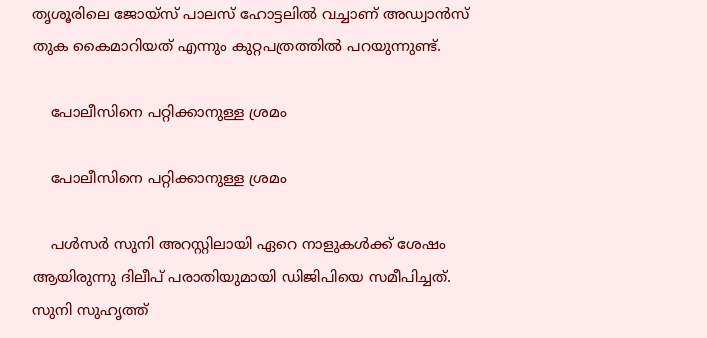തൃശൂരിലെ ജോയ്‌സ് പാലസ് ഹോട്ടലില്‍ വച്ചാണ് അഡ്വാന്‍സ് തുക കൈമാറിയത് എന്നും കുറ്റപത്രത്തില്‍ പറയുന്നുണ്ട്.

    പോലീസിനെ പറ്റിക്കാനുള്ള ശ്രമം

    പോലീസിനെ പറ്റിക്കാനുള്ള ശ്രമം

    പള്‍സര്‍ സുനി അറസ്റ്റിലായി ഏറെ നാളുകള്‍ക്ക് ശേഷം ആയിരുന്നു ദിലീപ് പരാതിയുമായി ഡിജിപിയെ സമീപിച്ചത്. സുനി സുഹൃത്ത്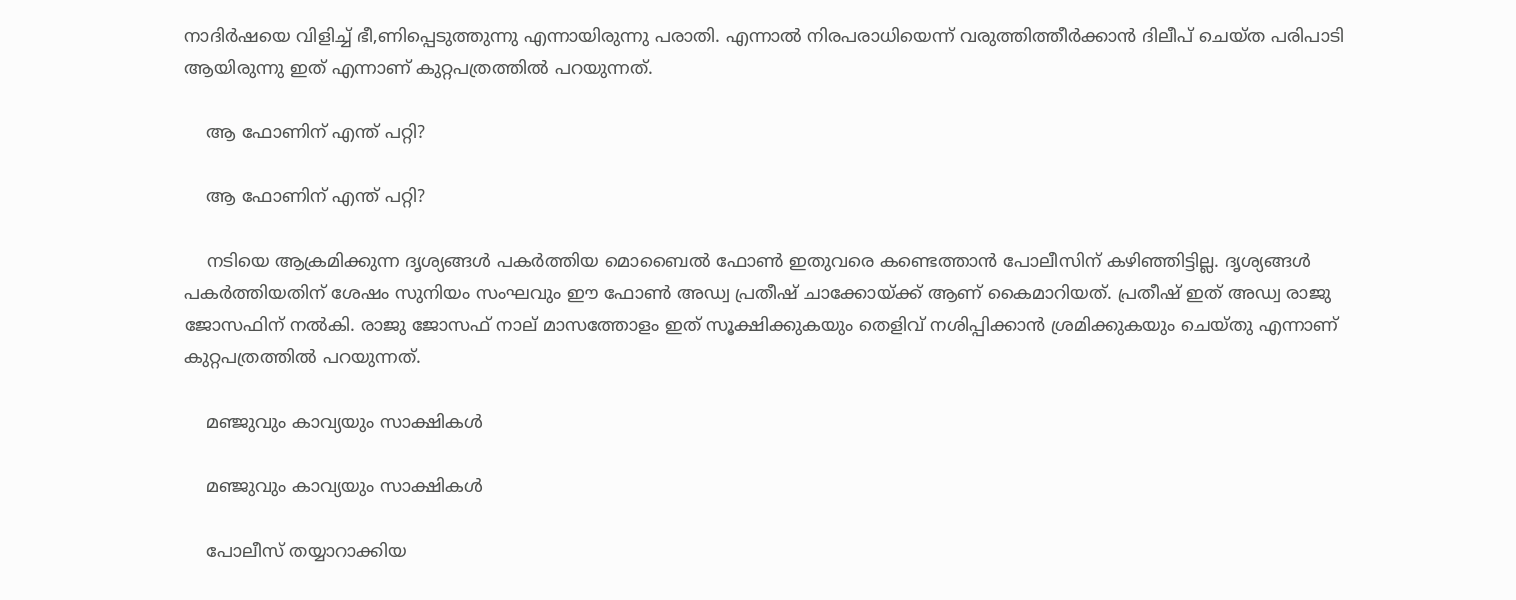നാദിര്‍ഷയെ വിളിച്ച് ഭീ,ണിപ്പെടുത്തുന്നു എന്നായിരുന്നു പരാതി. എന്നാല്‍ നിരപരാധിയെന്ന് വരുത്തിത്തീര്‍ക്കാന്‍ ദിലീപ് ചെയ്ത പരിപാടി ആയിരുന്നു ഇത് എന്നാണ് കുറ്റപത്രത്തില്‍ പറയുന്നത്.

    ആ ഫോണിന് എന്ത് പറ്റി?

    ആ ഫോണിന് എന്ത് പറ്റി?

    നടിയെ ആക്രമിക്കുന്ന ദൃശ്യങ്ങള്‍ പകര്‍ത്തിയ മൊബൈല്‍ ഫോണ്‍ ഇതുവരെ കണ്ടെത്താന്‍ പോലീസിന് കഴിഞ്ഞിട്ടില്ല. ദൃശ്യങ്ങള്‍ പകര്‍ത്തിയതിന് ശേഷം സുനിയം സംഘവും ഈ ഫോണ്‍ അഡ്വ പ്രതീഷ് ചാക്കോയ്ക്ക് ആണ് കൈമാറിയത്. പ്രതീഷ് ഇത് അഡ്വ രാജു ജോസഫിന് നല്‍കി. രാജു ജോസഫ് നാല് മാസത്തോളം ഇത് സൂക്ഷിക്കുകയും തെളിവ് നശിപ്പിക്കാന്‍ ശ്രമിക്കുകയും ചെയ്തു എന്നാണ് കുറ്റപത്രത്തില്‍ പറയുന്നത്.

    മഞ്ജുവും കാവ്യയും സാക്ഷികള്‍

    മഞ്ജുവും കാവ്യയും സാക്ഷികള്‍

    പോലീസ് തയ്യാറാക്കിയ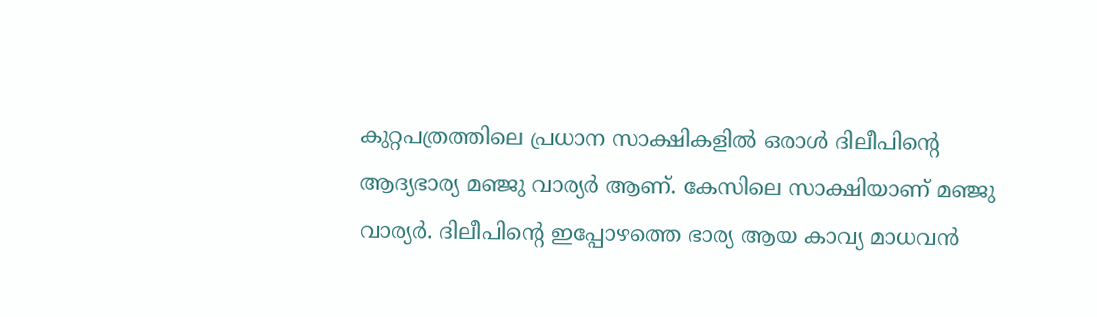കുറ്റപത്രത്തിലെ പ്രധാന സാക്ഷികളില്‍ ഒരാള്‍ ദിലീപിന്റെ ആദ്യഭാര്യ മഞ്ജു വാര്യര്‍ ആണ്. കേസിലെ സാക്ഷിയാണ് മഞ്ജു വാര്യര്‍. ദിലീപിന്റെ ഇപ്പോഴത്തെ ഭാര്യ ആയ കാവ്യ മാധവന്‍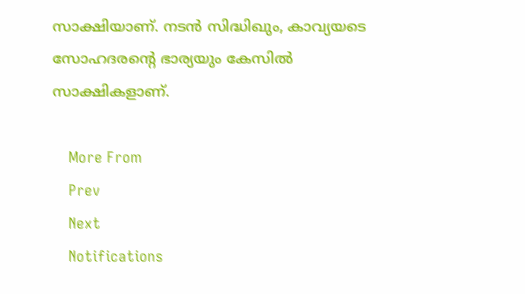സാക്ഷിയാണ്. നടന്‍ സിദ്ധിഖും, കാവ്യയടെ സോഹദരന്റെ ഭാര്യയും കേസില്‍ സാക്ഷികളാണ്.

    More From
    Prev
    Next
    Notifications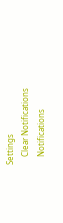Settings
    Clear Notifications
    Notifications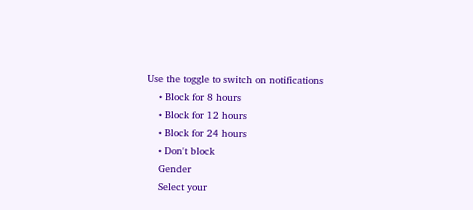Use the toggle to switch on notifications
    • Block for 8 hours
    • Block for 12 hours
    • Block for 24 hours
    • Don't block
    Gender
    Select your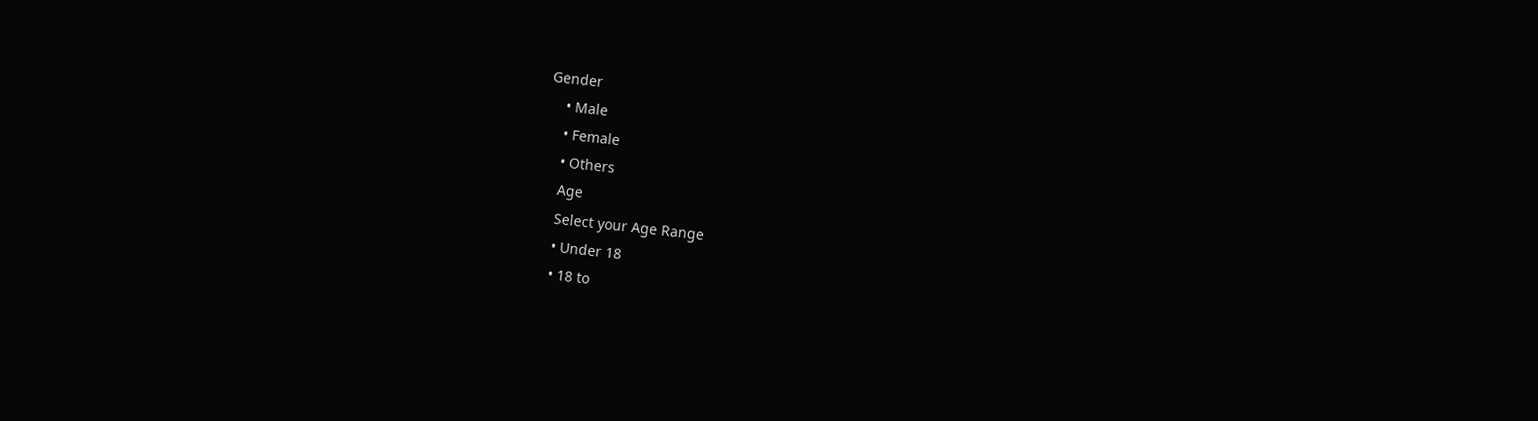Gender
    • Male
    • Female
    • Others
    Age
    Select your Age Range
    • Under 18
    • 18 to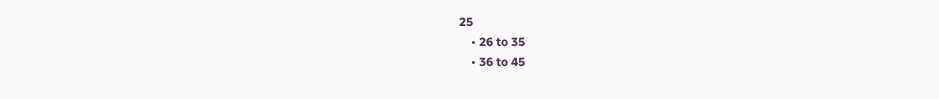25
    • 26 to 35
    • 36 to 45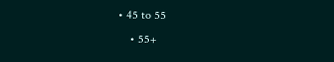• 45 to 55
    • 55+